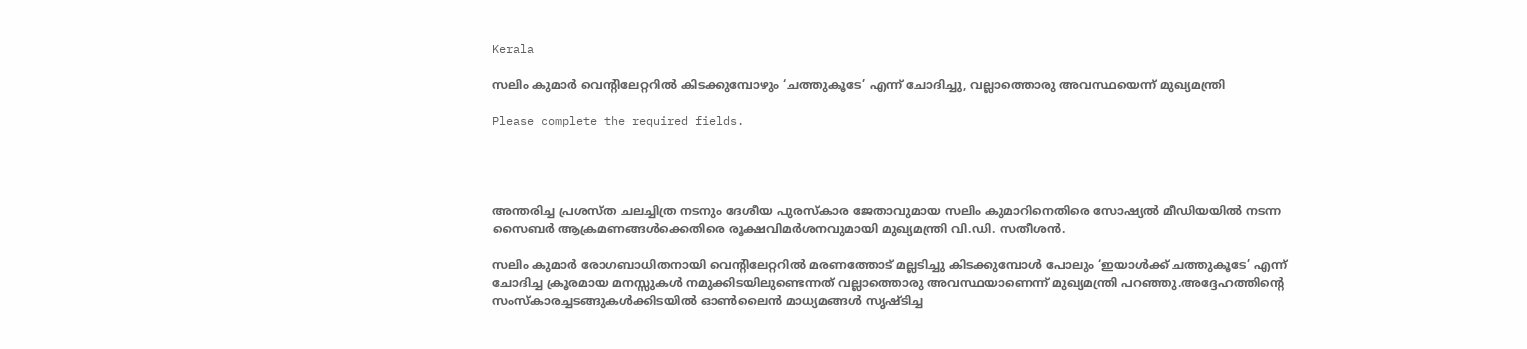Kerala

സലിം കുമാർ വെന്റിലേറ്ററിൽ കിടക്കുമ്പോഴും ‘ചത്തുകൂടേ’ എന്ന് ചോദിച്ചു, വല്ലാത്തൊരു അവസ്ഥയെന്ന് മുഖ്യമന്ത്രി

Please complete the required fields.




അന്തരിച്ച പ്രശസ്ത ചലച്ചിത്ര നടനും ദേശീയ പുരസ്കാര ജേതാവുമായ സലിം കുമാറിനെതിരെ സോഷ്യൽ മീഡിയയിൽ നടന്ന സൈബർ ആക്രമണങ്ങൾക്കെതിരെ രൂക്ഷവിമർശനവുമായി മുഖ്യമന്ത്രി വി.ഡി. സതീശൻ.

സലിം കുമാർ രോഗബാധിതനായി വെന്റിലേറ്ററിൽ മരണത്തോട് മല്ലടിച്ചു കിടക്കുമ്പോൾ പോലും ‘ഇയാൾക്ക് ചത്തുകൂടേ’ എന്ന് ചോദിച്ച ക്രൂരമായ മനസ്സുകൾ നമുക്കിടയിലുണ്ടെന്നത് വല്ലാത്തൊരു അവസ്ഥയാണെന്ന് മുഖ്യമന്ത്രി പറഞ്ഞു.അദ്ദേഹത്തിന്റെ സംസ്കാരച്ചടങ്ങുകൾക്കിടയിൽ ഓൺലൈൻ മാധ്യമങ്ങൾ സൃഷ്ടിച്ച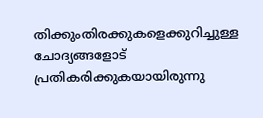തിക്കുംതിരക്കുകളെക്കുറിച്ചുള്ള ചോദ്യങ്ങളോട് പ്രതികരിക്കുകയായിരുന്നു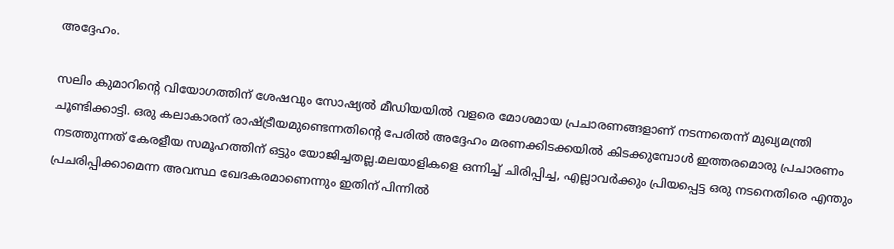അദ്ദേഹം.

സലിം കുമാറിന്റെ വിയോഗത്തിന് ശേഷവും സോഷ്യൽ മീഡിയയിൽ വളരെ മോശമായ പ്രചാരണങ്ങളാണ് നടന്നതെന്ന് മുഖ്യമന്ത്രി ചൂണ്ടിക്കാട്ടി. ഒരു കലാകാരന് രാഷ്ട്രീയമുണ്ടെന്നതിന്റെ പേരിൽ അദ്ദേഹം മരണക്കിടക്കയിൽ കിടക്കുമ്പോൾ ഇത്തരമൊരു പ്രചാരണം നടത്തുന്നത് കേരളീയ സമൂഹത്തിന് ഒട്ടും യോജിച്ചതല്ല.മലയാളികളെ ഒന്നിച്ച് ചിരിപ്പിച്ച, എല്ലാവർക്കും പ്രിയപ്പെട്ട ഒരു നടനെതിരെ എന്തും പ്രചരിപ്പിക്കാമെന്ന അവസ്ഥ ഖേദകരമാണെന്നും ഇതിന് പിന്നിൽ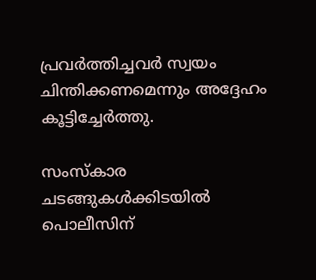പ്രവർത്തിച്ചവർ സ്വയം ചിന്തിക്കണമെന്നും അദ്ദേഹം കൂട്ടിച്ചേർത്തു.

സംസ്കാര ചടങ്ങുകൾക്കിടയിൽ പൊലീസിന്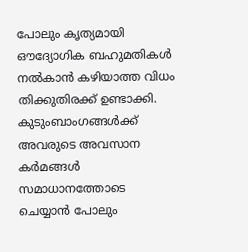പോലും കൃത്യമായി ഔദ്യോഗിക ബഹുമതികൾ നൽകാൻ കഴിയാത്ത വിധം തിക്കുതിരക്ക് ഉണ്ടാക്കി. കുടുംബാംഗങ്ങൾക്ക് അവരുടെ അവസാന കർമങ്ങൾ സമാധാനത്തോടെ ചെയ്യാൻ പോലും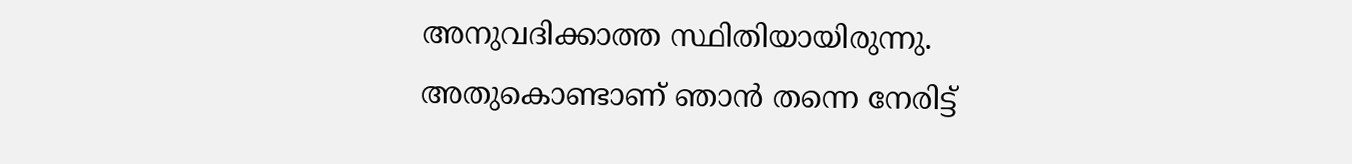അനുവദിക്കാത്ത സ്ഥിതിയായിരുന്നു.
അതുകൊണ്ടാണ് ഞാൻ തന്നെ നേരിട്ട്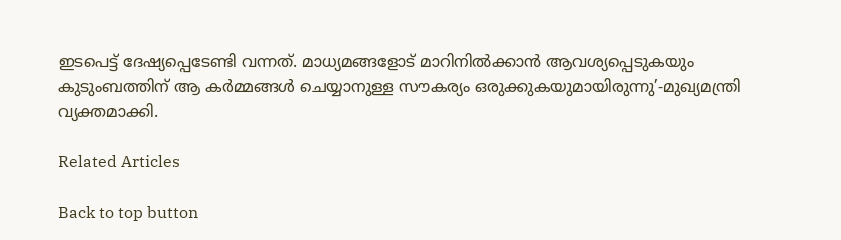ഇടപെട്ട് ദേഷ്യപ്പെടേണ്ടി വന്നത്. മാധ്യമങ്ങളോട് മാറിനിൽക്കാൻ ആവശ്യപ്പെടുകയും കുടുംബത്തിന് ആ കർമ്മങ്ങൾ ചെയ്യാനുള്ള സൗകര്യം ഒരുക്കുകയുമായിരുന്നു’-മുഖ്യമന്ത്രി വ്യക്തമാക്കി.

Related Articles

Back to top button